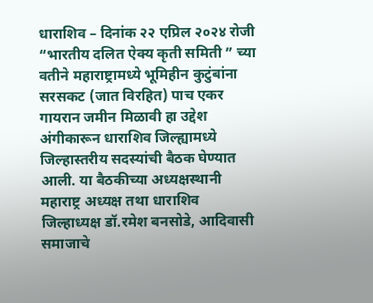धाराशिव – दिनांक २२ एप्रिल २०२४ रोजी “भारतीय दलित ऐक्य कृती समिती ” च्या वतीने महाराष्ट्रामध्ये भूमिहीन कुटुंबांना सरसकट (जात विरहित) पाच एकर गायरान जमीन मिळावी हा उद्देश अंगीकारून धाराशिव जिल्ह्यामध्ये जिल्हास्तरीय सदस्यांची बैठक घेण्यात आली. या बैठकीच्या अध्यक्षस्थानी महाराष्ट्र अध्यक्ष तथा धाराशिव जिल्हाध्यक्ष डॉ.रमेश बनसोडे, आदिवासी समाजाचे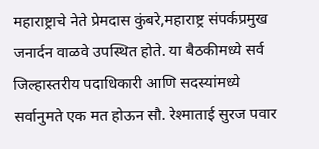महाराष्ट्राचे नेते प्रेमदास कुंबरे,महाराष्ट्र संपर्कप्रमुख जनार्दन वाळवे उपस्थित होते. या बैठकीमध्ये सर्व जिल्हास्तरीय पदाधिकारी आणि सदस्यांमध्ये सर्वानुमते एक मत होऊन सौ. रेश्माताई सुरज पवार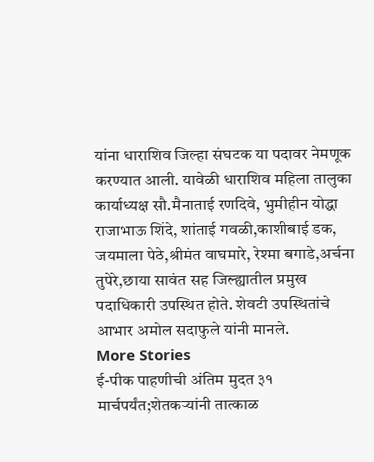यांना धाराशिव जिल्हा संघटक या पदावर नेमणूक करण्यात आली. यावेळी धाराशिव महिला तालुका कार्याध्यक्ष सौ.मैनाताई रणदिवे, भुमीहीन योद्धा राजाभाऊ शिंदे, शांताई गवळी,काशीबाई डक, जयमाला पेठे,श्रीमंत वाघमारे, रेश्मा बगाडे,अर्चना तुपेरे,छाया सावंत सह जिल्ह्यातील प्रमुख पदाधिकारी उपस्थित होते. शेवटी उपस्थितांचे आभार अमोल सदाफुले यांनी मानले.
More Stories
ई-पीक पाहणीची अंतिम मुदत ३१ मार्चपर्यंत;शेतकऱ्यांनी तात्काळ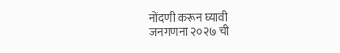नोंदणी करून घ्यावी
जनगणना २०२७ ची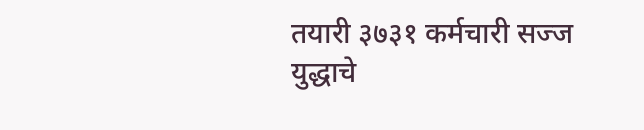तयारी ३७३१ कर्मचारी सज्ज
युद्धाचे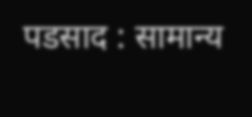पडसाद : सामान्य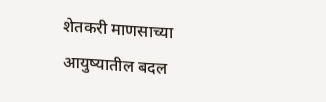शेतकरी माणसाच्या आयुष्यातील बदल